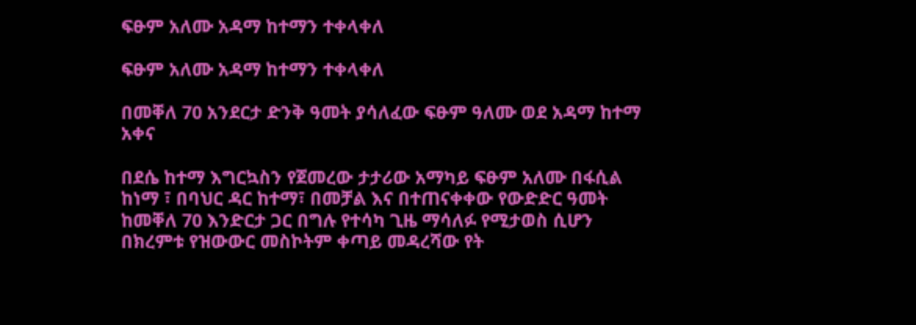ፍፁም አለሙ አዳማ ከተማን ተቀላቀለ

ፍፁም አለሙ አዳማ ከተማን ተቀላቀለ

በመቐለ 70 አንደርታ ድንቅ ዓመት ያሳለፈው ፍፁም ዓለሙ ወደ አዳማ ከተማ አቀና

በደሴ ከተማ እግርኳስን የጀመረው ታታሪው አማካይ ፍፁም አለሙ በፋሲል ከነማ ፣ በባህር ዳር ከተማ፣ በመቻል እና በተጠናቀቀው የውድድር ዓመት ከመቐለ 70 እንድርታ ጋር በግሉ የተሳካ ጊዜ ማሳለፉ የሚታወስ ሲሆን በክረምቱ የዝውውር መስኮትም ቀጣይ መዳረሻው የት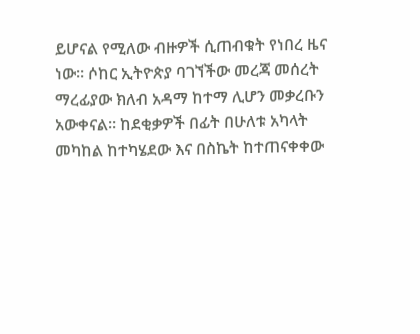ይሆናል የሚለው ብዙዎች ሲጠብቁት የነበረ ዜና ነው። ሶከር ኢትዮጵያ ባገኘችው መረጃ መሰረት ማረፊያው ክለብ አዳማ ከተማ ሊሆን መቃረቡን አውቀናል። ከደቂቃዎች በፊት በሁለቱ አካላት መካከል ከተካሄደው እና በስኬት ከተጠናቀቀው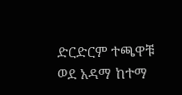ድርድርም ተጫዋቹ ወደ አዳማ ከተማ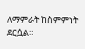ለማምራት ከስምምነት ደርሷል።